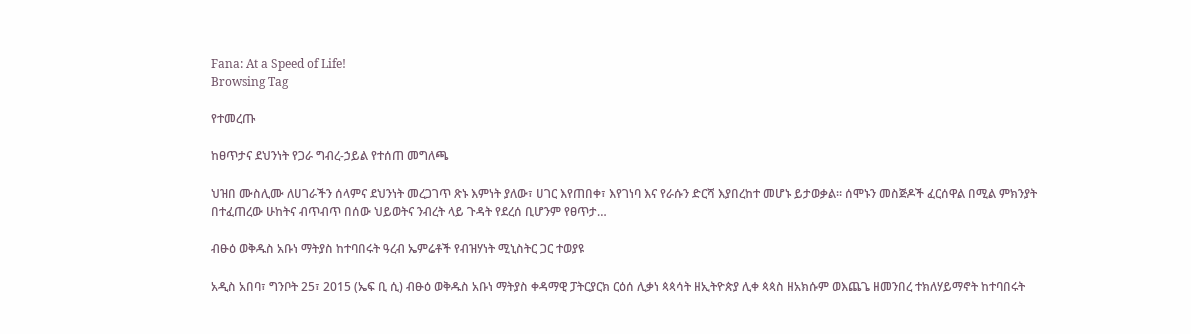Fana: At a Speed of Life!
Browsing Tag

የተመረጡ

ከፀጥታና ደህንነት የጋራ ግብረ-ኃይል የተሰጠ መግለጫ

ህዝበ ሙስሊሙ ለሀገራችን ሰላምና ደህንነት መረጋገጥ ጽኑ እምነት ያለው፣ ሀገር እየጠበቀ፣ እየገነባ እና የራሱን ድርሻ እያበረከተ መሆኑ ይታወቃል። ሰሞኑን መስጅዶች ፈርሰዋል በሚል ምክንያት በተፈጠረው ሁከትና ብጥብጥ በሰው ህይወትና ንብረት ላይ ጉዳት የደረሰ ቢሆንም የፀጥታ…

ብፁዕ ወቅዱስ አቡነ ማትያስ ከተባበሩት ዓረብ ኤምሬቶች የብዝሃነት ሚኒስትር ጋር ተወያዩ

አዲስ አበባ፣ ግንቦት 25፣ 2015 (ኤፍ ቢ ሲ) ብፁዕ ወቅዱስ አቡነ ማትያስ ቀዳማዊ ፓትርያርክ ርዕሰ ሊቃነ ጳጳሳት ዘኢትዮጵያ ሊቀ ጳጳስ ዘአክሱም ወእጨጌ ዘመንበረ ተክለሃይማኖት ከተባበሩት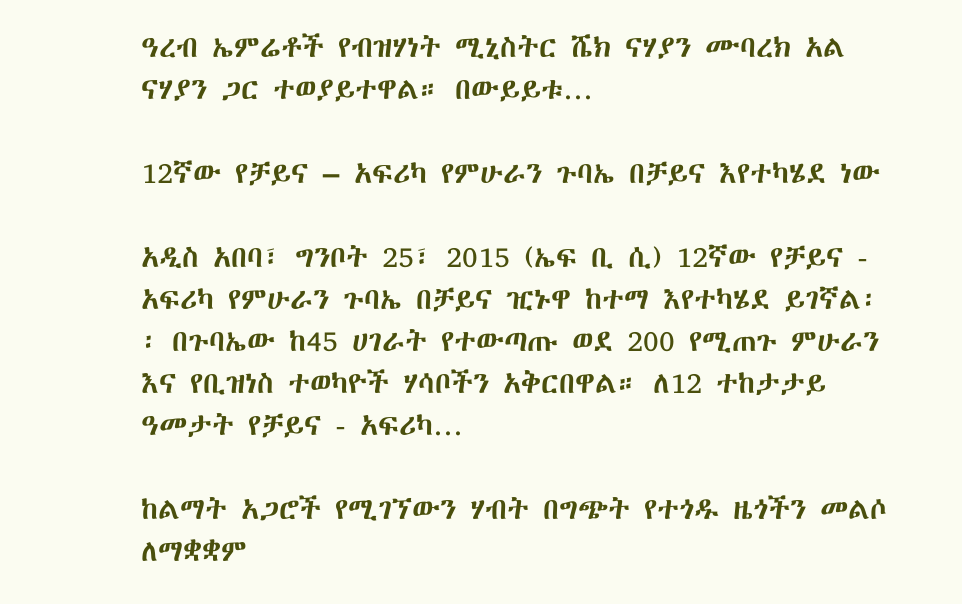ዓረብ ኤምሬቶች የብዝሃነት ሚኒስትር ሼክ ናሃያን ሙባረክ አል ናሃያን ጋር ተወያይተዋል። በውይይቱ…

12ኛው የቻይና – አፍሪካ የምሁራን ጉባኤ በቻይና እየተካሄደ ነው

አዲስ አበባ፣ ግንቦት 25፣ 2015 (ኤፍ ቢ ሲ) 12ኛው የቻይና - አፍሪካ የምሁራን ጉባኤ በቻይና ዢኑዋ ከተማ እየተካሄደ ይገኛል፡፡ በጉባኤው ከ45 ሀገራት የተውጣጡ ወደ 200 የሚጠጉ ምሁራን እና የቢዝነስ ተወካዮች ሃሳቦችን አቅርበዋል። ለ12 ተከታታይ ዓመታት የቻይና - አፍሪካ…

ከልማት አጋሮች የሚገኘውን ሃብት በግጭት የተጎዱ ዜጎችን መልሶ ለማቋቋም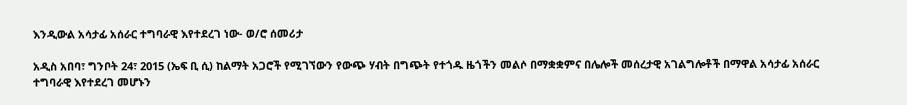እንዲውል አሳታፊ አሰራር ተግባራዊ እየተደረገ ነው- ወ/ሮ ሰመሪታ

አዲስ አበባ፣ ግንቦት 24፣ 2015 (ኤፍ ቢ ሲ) ከልማት አጋሮች የሚገኘውን የውጭ ሃብት በግጭት የተጎዱ ዜጎችን መልሶ በማቋቋምና በሌሎች መሰረታዊ አገልግሎቶች በማዋል አሳታፊ አሰራር ተግባራዊ እየተደረገ መሆኑን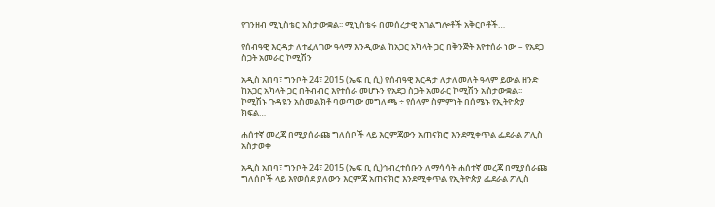የገንዘብ ሚኒስቴር አስታውቋል፡፡ ሚኒስቴሩ በመሰረታዊ አገልግሎቶች አቅርቦቶች…

የሰብዓዊ እርዳታ ለተፈለገው ዓላማ እንዲውል ከአጋር አካላት ጋር በቅንጅት እየተሰራ ነው – የአደጋ ስጋት አመራር ኮሚሽን

አዲስ አበባ፣ ግንቦት 24፣ 2015 (ኤፍ ቢ ሲ) የሰብዓዊ እርዳታ ለታለመለት ዓላም ይውል ዘንድ ከአጋር አካላት ጋር በትብብር እየተሰራ መሆኑን የአደጋ ስጋት አመራር ኮሚሽን አስታውቋል፡፡   ኮሚሽኑ ጉዳዩን አስመልክቶ ባወጣው መግለጫ ÷ የሰላም ስምምነት በሰሜኑ የኢትዮጵያ ክፍል…

ሐሰተኛ መረጃ በሚያሰራጩ ግለሰቦች ላይ እርምጃውን አጠናክሮ እንደሚቀጥል ፌደራል ፖሊስ አስታወቀ

አዲስ አበባ፣ ግንቦት 24፣ 2015 (ኤፍ ቢ ሲ)ኅብረተሰቡን ለማሳሳት ሐሰተኛ መረጃ በሚያሰራጩ ግለሰቦች ላይ እየወሰደ ያለውን እርምጃ አጠናክሮ እንደሚቀጥል የኢትዮጵያ ፌደራል ፖሊስ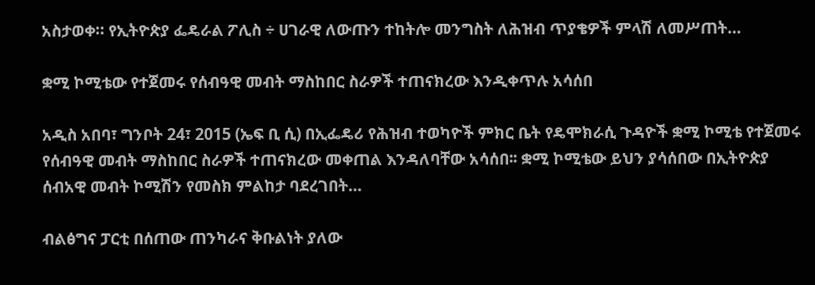አስታወቀ። የኢትዮጵያ ፌዴራል ፖሊስ ÷ ሀገራዊ ለውጡን ተከትሎ መንግስት ለሕዝብ ጥያቄዎች ምላሽ ለመሥጠት…

ቋሚ ኮሚቴው የተጀመሩ የሰብዓዊ መብት ማስከበር ስራዎች ተጠናክረው እንዲቀጥሉ አሳሰበ

አዲስ አበባ፣ ግንቦት 24፣ 2015 (ኤፍ ቢ ሲ) በኢፌዴሪ የሕዝብ ተወካዮች ምክር ቤት የዴሞክራሲ ጉዳዮች ቋሚ ኮሚቴ የተጀመሩ የሰብዓዊ መብት ማስከበር ስራዎች ተጠናክረው መቀጠል እንዳለባቸው አሳሰበ፡፡ ቋሚ ኮሚቴው ይህን ያሳሰበው በኢትዮጵያ ሰብአዊ መብት ኮሚሽን የመስክ ምልከታ ባደረገበት…

ብልፅግና ፓርቲ በሰጠው ጠንካራና ቅቡልነት ያለው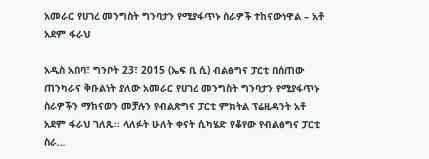አመራር የሀገረ መንግስት ግንባታን የሚያፋጥኑ ስራዎች ተከናውነዋል – አቶ አደም ፋራህ

አዲስ አበባ፣ ግንቦት 23፣ 2015 (ኤፍ ቢ ሲ) ብልፅግና ፓርቲ በሰጠው ጠንካራና ቅቡልነት ያለው አመራር የሀገረ መንግስት ግንባታን የሚያፋጥኑ ስራዎችን ማከናወን መቻሉን የብልጽግና ፓርቲ ምክትል ፕሬዚዳንት አቶ አደም ፋራህ ገለጹ፡፡ ላለፉት ሁለት ቀናት ሲካሄድ የቆየው የብልፅግና ፓርቲ ስራ…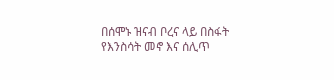በሰሞኑ ዝናብ ቦረና ላይ በስፋት የእንስሳት መኖ እና ሰሊጥ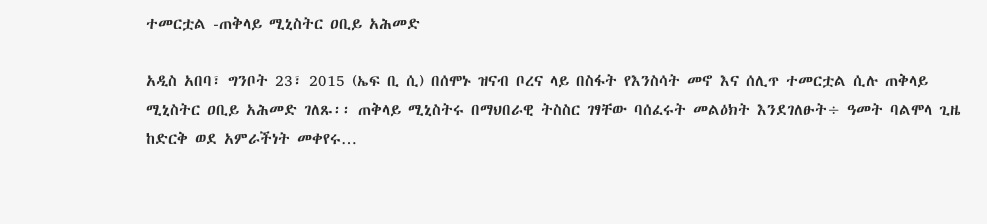ተመርቷል -ጠቅላይ ሚኒስትር ዐቢይ አሕመድ

አዲስ አበባ፣ ግንቦት 23፣ 2015 (ኤፍ ቢ ሲ) በሰሞኑ ዝናብ ቦረና ላይ በስፋት የእንስሳት መኖ እና ሰሊጥ ተመርቷል ሲሉ ጠቅላይ ሚኒስትር ዐቢይ አሕመድ ገለጹ፡፡ ጠቅላይ ሚኒስትሩ በማህበራዊ ትስስር ገፃቸው ባሰፈሩት መልዕክት እንደገለፁት÷ ዓመት ባልሞላ ጊዜ ከድርቅ ወደ አምራችነት መቀየሩ…